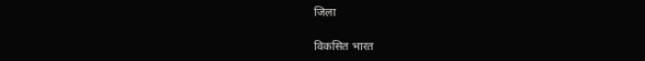जिला

विकसित भारत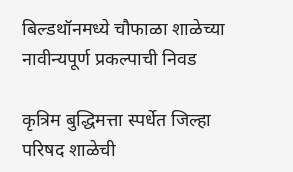बिल्डथॉनमध्ये चौफाळा शाळेच्या नावीन्यपूर्ण प्रकल्पाची निवड

कृत्रिम बुद्धिमत्ता स्पर्धेत जिल्हा परिषद शाळेची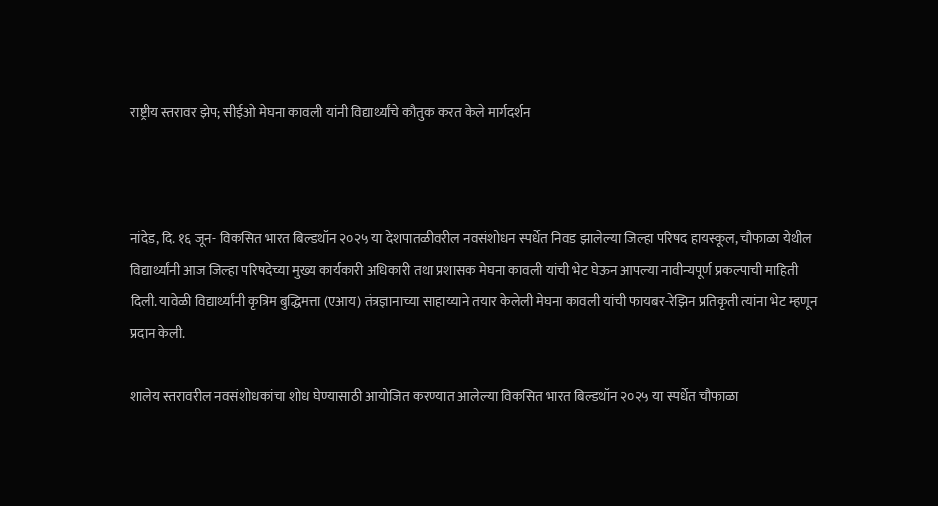राष्ट्रीय स्तरावर झेप; सीईओ मेघना कावली यांनी विद्यार्थ्यांचे कौतुक करत केले मार्गदर्शन



नांदेड, दि. १६ जून- विकसित भारत बिल्डथॉन २०२५ या देशपातळीवरील नवसंशोधन स्पर्धेत निवड झालेल्या जिल्हा परिषद हायस्कूल, चौफाळा येथील विद्यार्थ्यांनी आज जिल्हा परिषदेच्या मुख्य कार्यकारी अधिकारी तथा प्रशासक मेघना कावली यांची भेट घेऊन आपल्या नावीन्यपूर्ण प्रकल्पाची माहिती दिली. यावेळी विद्यार्थ्यांनी कृत्रिम बुद्धिमत्ता (एआय) तंत्रज्ञानाच्या साहाय्याने तयार केलेली मेघना कावली यांची फायबर-रेझिन प्रतिकृती त्यांना भेट म्हणून प्रदान केली.

शालेय स्तरावरील नवसंशोधकांचा शोध घेण्यासाठी आयोजित करण्यात आलेल्या विकसित भारत बिल्डथॉन २०२५ या स्पर्धेत चौफाळा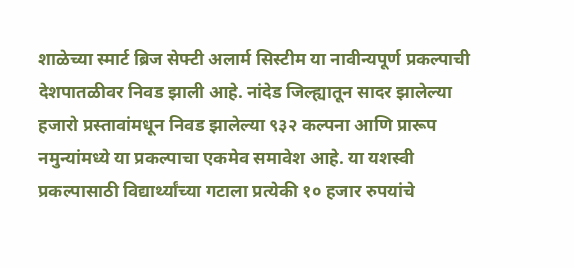शाळेच्या स्मार्ट ब्रिज सेफ्टी अलार्म सिस्टीम या नावीन्यपूर्ण प्रकल्पाची देशपातळीवर निवड झाली आहे. नांदेड जिल्ह्यातून सादर झालेल्या हजारो प्रस्तावांमधून निवड झालेल्या ९३२ कल्पना आणि प्रारूप नमुन्यांमध्ये या प्रकल्पाचा एकमेव समावेश आहे. या यशस्वी प्रकल्पासाठी विद्यार्थ्यांच्या गटाला प्रत्येकी १० हजार रुपयांचे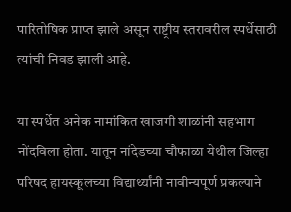पारितोषिक प्राप्त झाले असून राष्ट्रीय स्तरावरील स्पर्धेसाठी त्यांची निवड झाली आहे.

या स्पर्धेत अनेक नामांकित खाजगी शाळांनी सहभाग नोंदविला होता. यातून नांदेडच्‍या चौफाळा येथील जिल्हा परिषद हायस्कूलच्‍या विद्यार्थ्यांनी नावीन्यपूर्ण प्रकल्पाने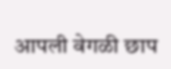आपली वेगळी छाप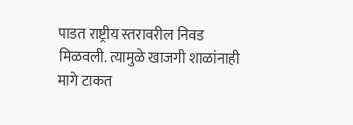पाडत राष्ट्रीय स्तरावरील निवड मिळवली. त्यामुळे खाजगी शाळांनाही मागे टाकत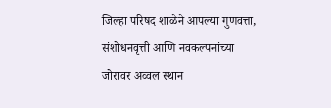जिल्हा परिषद शाळेने आपल्या गुणवत्ता, संशोधनवृत्ती आणि नवकल्पनांच्या जोरावर अव्वल स्थान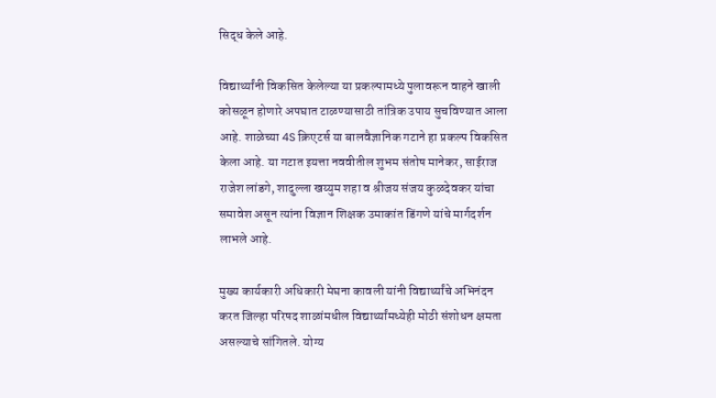सिद्ध केले आहे.

विद्यार्थ्यांनी विकसित केलेल्या या प्रकल्पामध्ये पुलावरून वाहने खाली कोसळून होणारे अपघात टाळण्यासाठी तांत्रिक उपाय सुचविण्यात आला आहे. शाळेच्या 4S क्रिएटर्स या बालवैज्ञानिक गटाने हा प्रकल्प विकसित केला आहे. या गटात इयत्ता नववीतील शुभम संतोष मानेकर, साईराज राजेश लांडगे, शादुल्ला खय्युम शहा व श्रीजय संजय कुळदेवकर यांचा समावेश असून त्यांना विज्ञान शिक्षक उमाकांत डिंगणे यांचे मार्गदर्शन लाभले आहे.

मुख्य कार्यकारी अधिकारी मेघना कावली यांनी विद्यार्थ्यांचे अभिनंदन करत जिल्हा परिषद शाळांमधील विद्यार्थ्यांमध्येही मोठी संशोधन क्षमता असल्याचे सांगितले. योग्य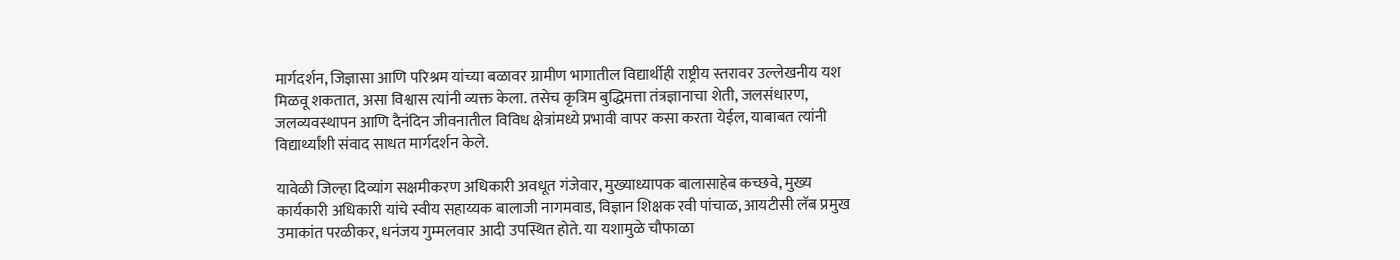मार्गदर्शन, जिज्ञासा आणि परिश्रम यांच्या बळावर ग्रामीण भागातील विद्यार्थीही राष्ट्रीय स्तरावर उल्लेखनीय यश मिळवू शकतात, असा विश्वास त्यांनी व्यक्त केला. तसेच कृत्रिम बुद्धिमत्ता तंत्रज्ञानाचा शेती, जलसंधारण, जलव्यवस्थापन आणि दैनंदिन जीवनातील विविध क्षेत्रांमध्ये प्रभावी वापर कसा करता येईल, याबाबत त्यांनी विद्यार्थ्यांशी संवाद साधत मार्गदर्शन केले.

यावेळी जिल्हा दिव्यांग सक्षमीकरण अधिकारी अवधूत गंजेवार, मुख्याध्यापक बालासाहेब कच्छवे, मुख्‍य कार्यकारी अधिकारी यांचे स्वीय सहाय्यक बालाजी नागमवाड, विज्ञान शिक्षक रवी पांचाळ, आयटीसी लॅब प्रमुख उमाकांत परळीकर, धनंजय गुम्मलवार आदी उपस्थित होते. या यशामुळे चौफाळा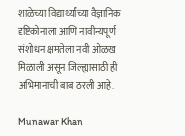शाळेच्या विद्यार्थ्यांच्या वैज्ञानिक दृष्टिकोनाला आणि नावीन्यपूर्ण संशोधन क्षमतेला नवी ओळख मिळाली असून जिल्ह्यासाठी ही अभिमानाची बाब ठरली आहे.

Munawar Khan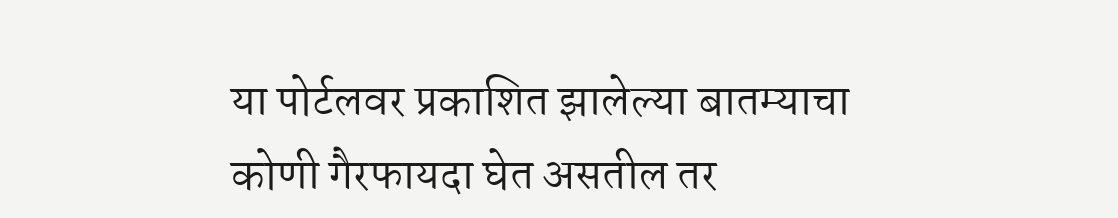या पोर्टलवर प्रकाशित झालेल्या बातम्याचा कोणी गैरफायदा घेत असतील तर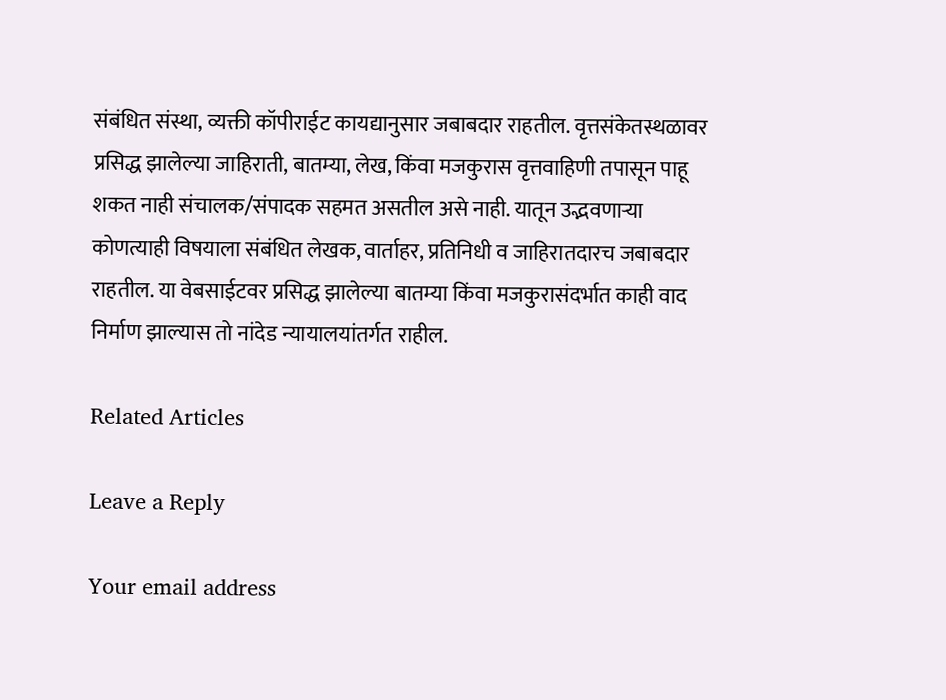संबंधित संस्था, व्यक्ती कॉपीराईट कायद्यानुसार जबाबदार राहतील. वृत्तसंकेतस्थळावर प्रसिद्ध झालेल्या जाहिराती, बातम्या, लेख, किंवा मजकुरास वृत्तवाहिणी तपासून पाहू शकत नाही संचालक/संपादक सहमत असतील असे नाही. यातून उद्भवणाऱ्या कोणत्याही विषयाला संबंधित लेखक, वार्ताहर, प्रतिनिधी व जाहिरातदारच जबाबदार राहतील. या वेबसाईटवर प्रसिद्ध झालेल्या बातम्या किंवा मजकुरासंदर्भात काही वाद निर्माण झाल्यास तो नांदेड न्यायालयांतर्गत राहील.

Related Articles

Leave a Reply

Your email address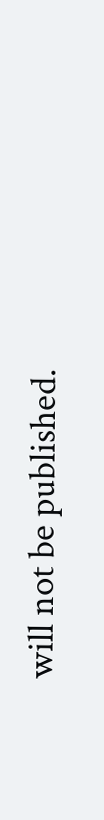will not be published.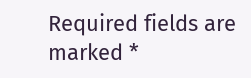Required fields are marked *